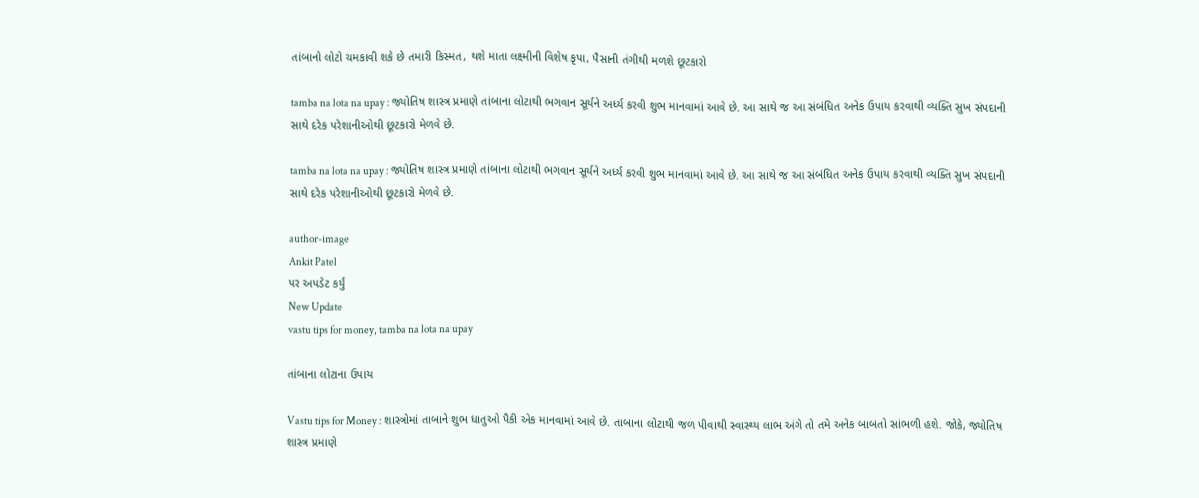તાંબાનો લોટો ચમકાવી શકે છે તમારી કિસ્મત, થશે માતા લક્ષ્મીની વિશેષ કૃપા, પૈસાની તંગીથી મળશે છૂટકારો

tamba na lota na upay : જ્યોતિષ શાસ્ત્ર પ્રમાણે તાંબાના લોટાથી ભગવાન સૂર્યને અર્ધ્ય કરવી શુભ માનવામાં આવે છે. આ સાથે જ આ સંબંધિત અનેક ઉપાય કરવાથી વ્યક્તિ સુખ સંપદાની સાથે દરેક પરેશાનીઓથી છૂટકારો મેળવે છે.

tamba na lota na upay : જ્યોતિષ શાસ્ત્ર પ્રમાણે તાંબાના લોટાથી ભગવાન સૂર્યને અર્ધ્ય કરવી શુભ માનવામાં આવે છે. આ સાથે જ આ સંબંધિત અનેક ઉપાય કરવાથી વ્યક્તિ સુખ સંપદાની સાથે દરેક પરેશાનીઓથી છૂટકારો મેળવે છે.

author-image
Ankit Patel
પર અપડેટ કર્યું
New Update
vastu tips for money, tamba na lota na upay

તાંબાના લોટાના ઉપાય

Vastu tips for Money : શાસ્ત્રોમાં તાબાને શુભ ધાતુઓ પૈકી એક માનવામાં આવે છે. તાબાના લોટાથી જળ પીવાથી સ્વાસ્થ્ય લાભ અંગે તો તમે અનેક બાબતો સાંભળી હશે. જોકે, જ્યોતિષ શાસ્ત્ર પ્રમાણે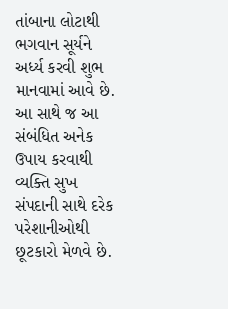તાંબાના લોટાથી ભગવાન સૂર્યને અર્ધ્ય કરવી શુભ માનવામાં આવે છે. આ સાથે જ આ સંબંધિત અનેક ઉપાય કરવાથી વ્યક્તિ સુખ સંપદાની સાથે દરેક પરેશાનીઓથી છૂટકારો મેળવે છે.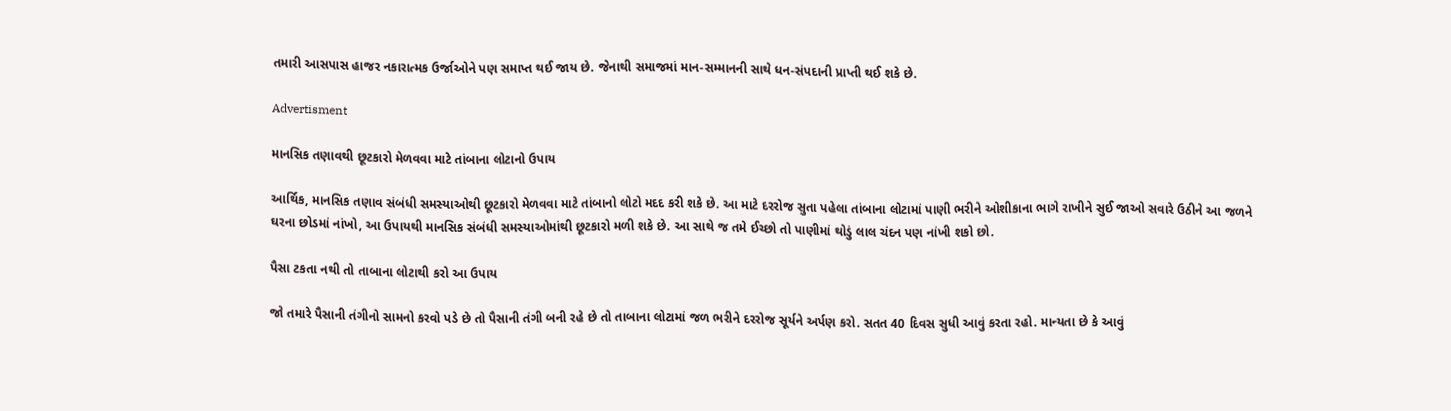તમારી આસપાસ હાજર નકારાત્મક ઉર્જાઓને પણ સમાપ્ત થઈ જાય છે. જેનાથી સમાજમાં માન-સમ્માનની સાથે ધન-સંપદાની પ્રાપ્તી થઈ શકે છે.

Advertisment

માનસિક તણાવથી છૂટકારો મેળવવા માટે તાંબાના લોટાનો ઉપાય

આર્થિક, માનસિક તણાવ સંબંધી સમસ્યાઓથી છૂટકારો મેળવવા માટે તાંબાનો લોટો મદદ કરી શકે છે. આ માટે દરરોજ સુતા પહેલા તાંબાના લોટામાં પાણી ભરીને ઓશીકાના ભાગે રાખીને સુઈ જાઓ સવારે ઉઠીને આ જળને ઘરના છોડમાં નાંખો, આ ઉપાયથી માનસિક સંબંધી સમસ્યાઓમાંથી છૂટકારો મળી શકે છે. આ સાથે જ તમે ઈચ્છો તો પાણીમાં થોડું લાલ ચંદન પણ નાંખી શકો છો.

પૈસા ટકતા નથી તો તાબાના લોટાથી કરો આ ઉપાય

જો તમારે પૈસાની તંગીનો સામનો કરવો પડે છે તો પૈસાની તંગી બની રહે છે તો તાબાના લોટામાં જળ ભરીને દરરોજ સૂર્યને અર્પણ કરો. સતત 40 દિવસ સુધી આવું કરતા રહો. માન્યતા છે કે આવું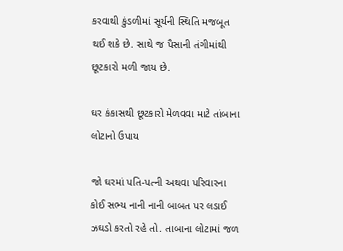કરવાથી કુંડળીમાં સૂર્યની સ્થિતિ મજબૂત થઈ શકે છે. સાથે જ પૈસાની તંગીમાંથી છૂટકારો મળી જાય છે.

ઘર કંકાસથી છૂટકારો મેળવવા માટે તાંબાના લોટાનો ઉપાય

જો ઘરમાં પતિ-પત્ની અથવા પરિવારના કોઈ સભ્ય નાની નાની બાબત પર લડાઈ ઝઘડો કરતો રહે તો. તાબાના લોટામાં જળ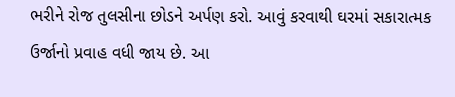ભરીને રોજ તુલસીના છોડને અર્પણ કરો. આવું કરવાથી ઘરમાં સકારાત્મક ઉર્જાનો પ્રવાહ વધી જાય છે. આ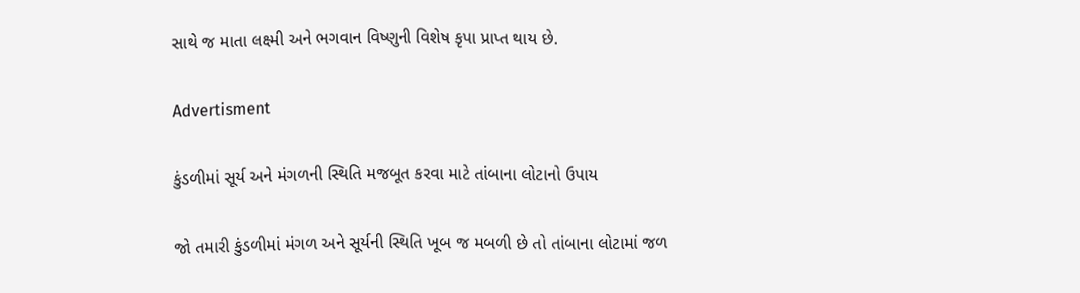સાથે જ માતા લક્ષ્મી અને ભગવાન વિષ્ણુની વિશેષ કૃપા પ્રાપ્ત થાય છે.

Advertisment

કુંડળીમાં સૂર્ય અને મંગળની સ્થિતિ મજબૂત કરવા માટે તાંબાના લોટાનો ઉપાય

જો તમારી કુંડળીમાં મંગળ અને સૂર્યની સ્થિતિ ખૂબ જ મબળી છે તો તાંબાના લોટામાં જળ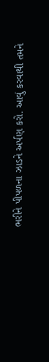ભરીને પીપળના ઝાડને અર્પણ કરો. આવું કરવાથી તમને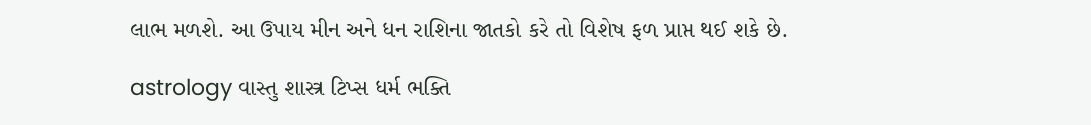લાભ મળશે. આ ઉપાય મીન અને ધન રાશિના જાતકો કરે તો વિશેષ ફળ પ્રાપ્ત થઈ શકે છે.

astrology વાસ્તુ શાસ્ત્ર ટિપ્સ ધર્મ ભક્તિ